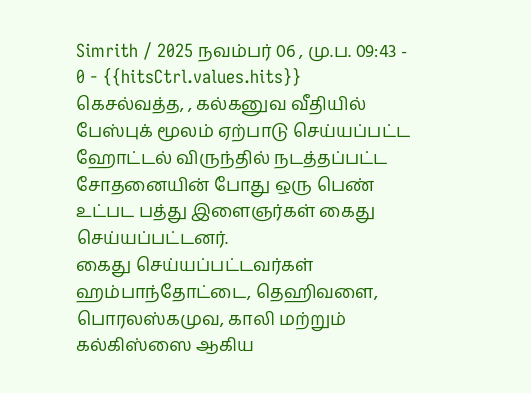Simrith / 2025 நவம்பர் 06 , மு.ப. 09:43 - 0 - {{hitsCtrl.values.hits}}
கெசல்வத்த, , கல்கனுவ வீதியில் பேஸ்புக் மூலம் ஏற்பாடு செய்யப்பட்ட ஹோட்டல் விருந்தில் நடத்தப்பட்ட சோதனையின் போது ஒரு பெண் உட்பட பத்து இளைஞர்கள் கைது செய்யப்பட்டனர்.
கைது செய்யப்பட்டவர்கள் ஹம்பாந்தோட்டை, தெஹிவளை, பொரலஸ்கமுவ, காலி மற்றும் கல்கிஸ்ஸை ஆகிய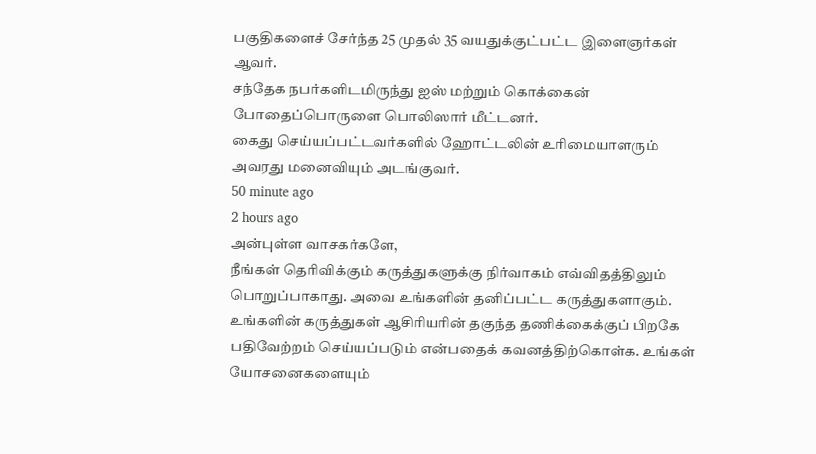பகுதிகளைச் சேர்ந்த 25 முதல் 35 வயதுக்குட்பட்ட இளைஞர்கள் ஆவர்.
சந்தேக நபர்களிடமிருந்து ஐஸ் மற்றும் கொக்கைன் போதைப்பொருளை பொலிஸார் மீட்டனர்.
கைது செய்யப்பட்டவர்களில் ஹோட்டலின் உரிமையாளரும் அவரது மனைவியும் அடங்குவர்.
50 minute ago
2 hours ago
அன்புள்ள வாசகர்களே,
நீங்கள் தெரிவிக்கும் கருத்துகளுக்கு நிர்வாகம் எவ்விதத்திலும் பொறுப்பாகாது. அவை உங்களின் தனிப்பட்ட கருத்துகளாகும். உங்களின் கருத்துகள் ஆசிரியரின் தகுந்த தணிக்கைக்குப் பிறகே பதிவேற்றம் செய்யப்படும் என்பதைக் கவனத்திற்கொள்க. உங்கள் யோசனைகளையும்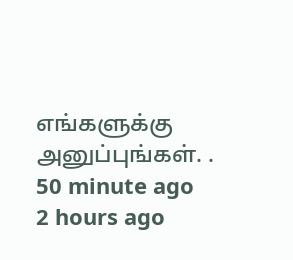எங்களுக்கு அனுப்புங்கள். .
50 minute ago
2 hours ago